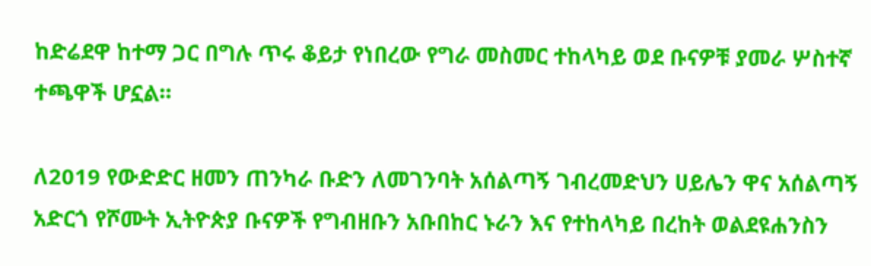ከድሬደዋ ከተማ ጋር በግሉ ጥሩ ቆይታ የነበረው የግራ መስመር ተከላካይ ወደ ቡናዎቹ ያመራ ሦስተኛ ተጫዋች ሆኗል።

ለ2019 የውድድር ዘመን ጠንካራ ቡድን ለመገንባት አሰልጣኝ ገብረመድህን ሀይሌን ዋና አሰልጣኝ አድርጎ የሾሙት ኢትዮጵያ ቡናዎች የግብዘቡን አቡበከር ኑራን እና የተከላካይ በረከት ወልደዩሐንስን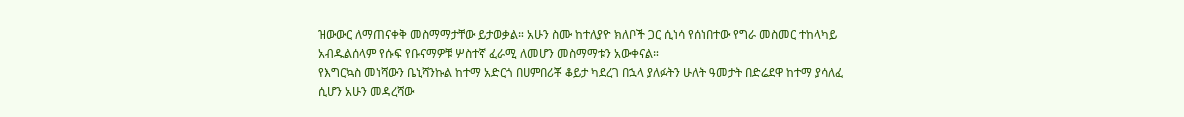ዝውውር ለማጠናቀቅ መስማማታቸው ይታወቃል። አሁን ስሙ ከተለያዮ ክለቦች ጋር ሲነሳ የሰነበተው የግራ መስመር ተከላካይ አብዱልሰላም የሱፍ የቡናማዎቹ ሦስተኛ ፈራሚ ለመሆን መስማማቱን አውቀናል።
የእግርኳስ መነሻውን ቤኒሻንኩል ከተማ አድርጎ በሀምበሪቾ ቆይታ ካደረገ በኋላ ያለፉትን ሁለት ዓመታት በድሬደዋ ከተማ ያሳለፈ ሲሆን አሁን መዳረሻው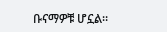ቡናማዎቹ ሆኗል።